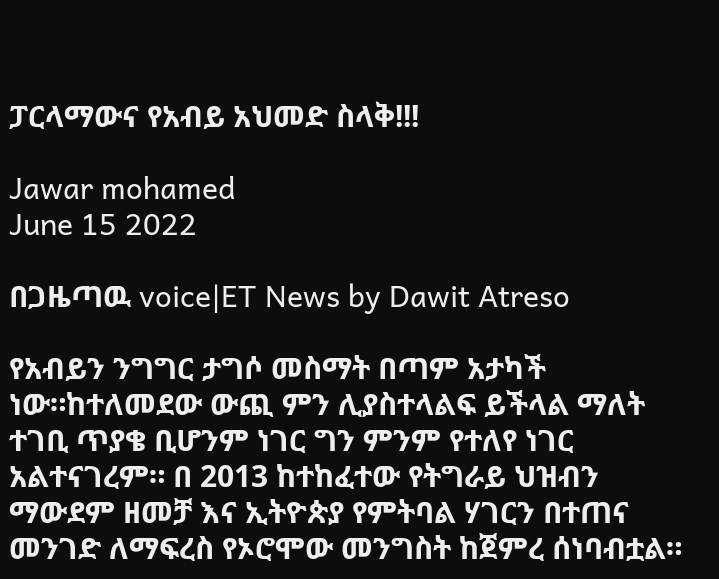ፓርላማውና የአብይ አህመድ ስላቅ!!!

Jawar mohamed
June 15 2022

በጋዜጣዉ voice|ET News by Dawit Atreso

የአብይን ንግግር ታግሶ መስማት በጣም አታካች ነው።ከተለመደው ውጪ ምን ሊያስተላልፍ ይችላል ማለት ተገቢ ጥያቄ ቢሆንም ነገር ግን ምንም የተለየ ነገር አልተናገረም። በ 2013 ከተከፈተው የትግራይ ህዝብን ማውደም ዘመቻ እና ኢትዮጵያ የምትባል ሃገርን በተጠና መንገድ ለማፍረስ የኦሮሞው መንግስት ከጀምረ ሰነባብቷል።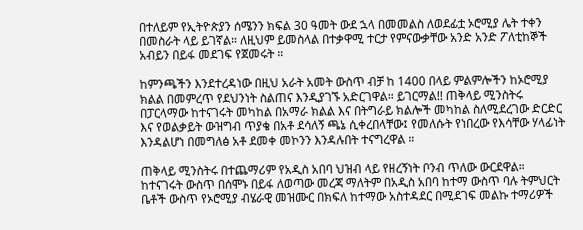በተለይም የኢትዮጵያን ሰሜንን ክፍል 30 ዓመት ውደ ኋላ በመመልስ ለወደፊቷ ኦሮሚያ ሌት ተቀን በመስራት ላይ ይገኛል። ለዚህም ይመስላል በተቃዋሚ ተርታ የምናውቃቸው አንድ አንድ ፖለቲከኞች አብይን በይፋ መደገፍ የጀመሩት ።

ከምንጫችን እንደተረዳነው በዚህ አራት አመት ውስጥ ብቻ ከ 1400 በላይ ምልምሎችን ከኦሮሚያ ክልል በመምረጥ የደህንነት ስልጠና እንዲያገኙ አድርገዋል። ይገርማል!! ጠቅላይ ሚንስትሩ በፓርላማው ከተናገሩት መካከል በአማራ ክልል እና በትግራይ ክልሎች መካከል ስለሚደረገው ድርድር እና የወልቃይት ውዝግብ ጥያቄ በአቶ ደሳለኝ ጫኔ ሲቀረበላቸው፤ የመለሱት የነበረው የእሳቸው ሃላፊነት እንዳልሆነ በመግለፅ አቶ ደመቀ መኮንን እንዳሉበት ተናግረዋል ።

ጠቅላይ ሚንስትሩ በተጨማሪም የአዲስ አበባ ህዝብ ላይ የዘረኝነት ቦንብ ጥለው ውርደዋል። ከተናገሩት ውስጥ በሰሞኑ በይፋ ለወጣው መረጃ ማለትም በአዲስ አበባ ከተማ ውስጥ ባሉ ትምህርት ቤቶች ውስጥ የኦሮሚያ ብሄራዊ መዝሙር በክፍለ ከተማው አስተዳደር በሚደገፍ መልኩ ተማሪዎች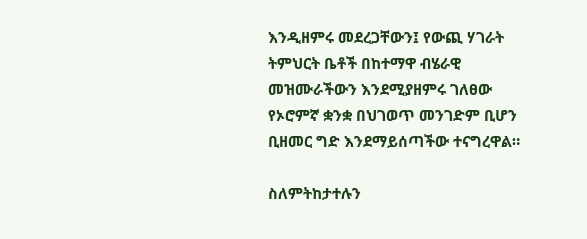እንዲዘምሩ መደረጋቸውን፤ የውጪ ሃገራት ትምህርት ቤቶች በከተማዋ ብሄራዊ መዝሙራችውን እንደሚያዘምሩ ገለፀው የኦሮምኛ ቋንቋ በህገወጥ መንገድም ቢሆን ቢዘመር ግድ እንደማይሰጣችው ተናግረዋል።

ስለምትከታተሉን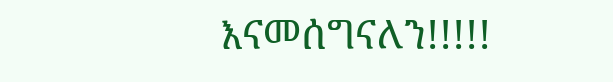እናመሰግናለን!!!!!